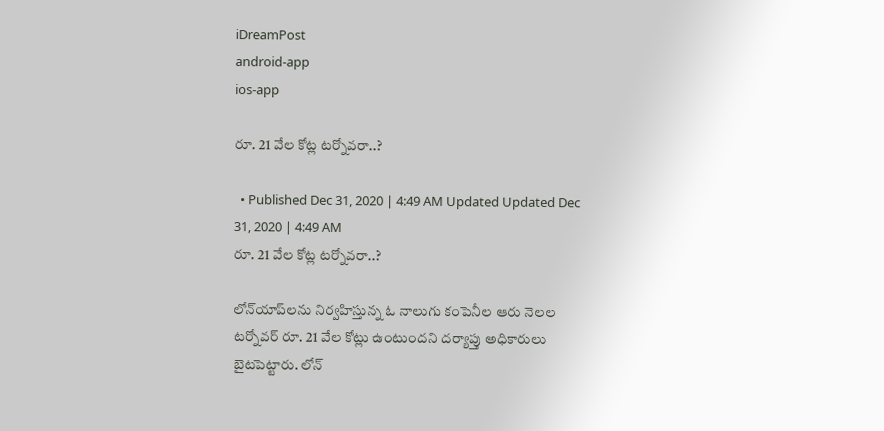iDreamPost
android-app
ios-app

రూ. 21 వేల కోట్ల టర్నోవరా..?

  • Published Dec 31, 2020 | 4:49 AM Updated Updated Dec 31, 2020 | 4:49 AM
రూ. 21 వేల కోట్ల టర్నోవరా..?

లోన్‌యాప్‌లను నిర్వహిస్తున్న ఓ నాలుగు కంపెనీల ఆరు నెలల టర్నోవర్‌ రూ. 21 వేల కోట్లు ఉంటుందని దర్యాప్తు అధికారులు బైటపెట్టారు. లోన్‌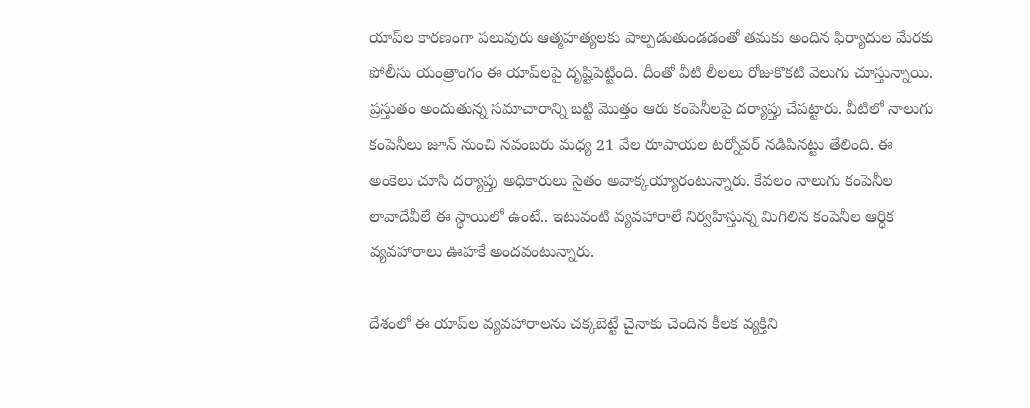యాప్‌ల కారణంగా పలువురు ఆత్మహత్యలకు పాల్పడుతుండడంతో తమకు అందిన ఫిర్యాదుల మేరకు పోలీసు యంత్రాంగం ఈ యాప్‌లపై దృష్టిపెట్టింది. దీంతో వీటి లీలలు రోజుకొకటి వెలుగు చూస్తున్నాయి. ప్రస్తుతం అందుతున్న సమాచారాన్ని బట్టి మొత్తం ఆరు కంపెనీలపై దర్యాప్తు చేపట్టారు. వీటిలో నాలుగు కంపెనీలు జూన్‌ నుంచి నవంబరు మధ్య 21 వేల రూపాయల టర్నోవర్‌ నడిపినట్టు తేలింది. ఈ అంకెలు చూసి దర్యాప్తు అధికారులు సైతం అవాక్కయ్యారంటున్నారు. కేవలం నాలుగు కంపెనీల లావాదేవీలే ఈ స్థాయిలో ఉంటే.. ఇటువంటి వ్యవహారాలే నిర్వహిస్తున్న మిగిలిన కంపెనీల ఆర్ధిక వ్యవహారాలు ఊహకే అందవంటున్నారు.

దేశంలో ఈ యాప్‌ల వ్యవహారాలను చక్కబెట్టే చైనాకు చెందిన కీలక వ్యక్తిని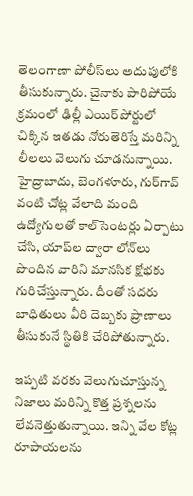తెలంగాణా పోలీస్‌లు అదుపులోకి తీసుకున్నారు. చైనాకు పారిపోయే క్రమంలో ఢిల్లీ ఎయిర్‌పోర్టులో చిక్కిన ఇతడు నోరుతెరిస్తే మరిన్ని లీలలు వెలుగు చూడనున్నాయి. హైద్రాబాదు, బెంగళూరు, గుర్‌గావ్‌ వంటి చోట్ల వేలాది మంది ఉద్యోగులతో కాల్‌సెంటర్లు ఏర్పాటు చేసి, యాప్‌ల ద్వారా లోన్‌లు పొందిన వారిని మానసిక క్షోభకు గురిచేస్తున్నారు. దీంతో సదరు బాధితులు వీరి దెబ్బకు ప్రాణాలు తీసుకునే స్థితికి చేరిపోతున్నారు.

ఇప్పటి వరకు వెలుగుచూస్తున్న నిజాలు మరిన్ని కొత్త ప్రశ్నలను లేవనెత్తుతున్నాయి. ఇన్ని వేల కోట్ల రూపాయలను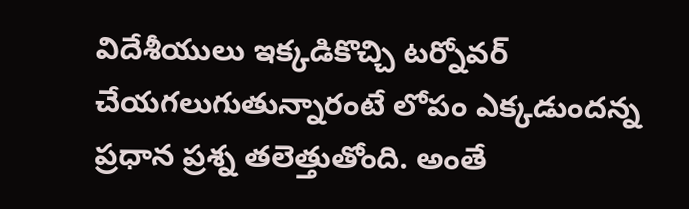విదేశీయులు ఇక్కడికొచ్చి టర్నోవర్‌ చేయగలుగుతున్నారంటే లోపం ఎక్కడుందన్న ప్రధాన ప్రశ్న తలెత్తుతోంది. అంతే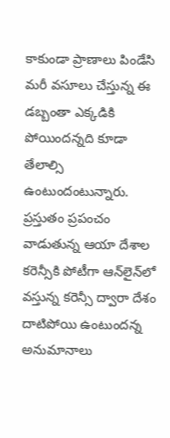కాకుండా ప్రాణాలు పిండేసి మరీ వసూలు చేస్తున్న ఈ డబ్బంతా ఎక్కడికి పోయిందన్నది కూడా తేలాల్సి ఉంటుందంటున్నారు. ప్రస్తుతం ప్రపంచం వాడుతున్న ఆయా దేశాల కరెన్సీకి పోటీగా ఆన్‌లైన్‌లో వస్తున్న కరెన్సీ ద్వారా దేశం దాటిపోయి ఉంటుందన్న అనుమానాలు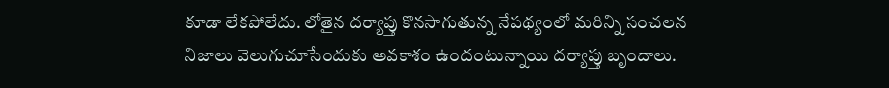కూడా లేకపోలేదు. లోతైన దర్యాప్తు కొనసాగుతున్న నేపథ్యంలో మరిన్ని సంచలన నిజాలు వెలుగుచూసేందుకు అవకాశం ఉందంటున్నాయి దర్యాప్తు బృందాలు.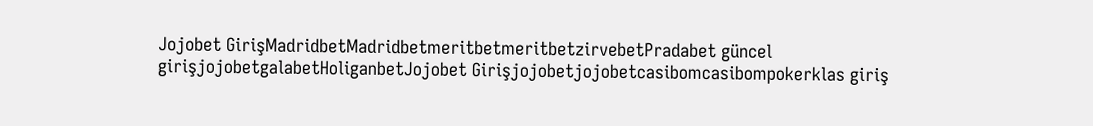Jojobet GirişMadridbetMadridbetmeritbetmeritbetzirvebetPradabet güncel girişjojobetgalabetHoliganbetJojobet Girişjojobetjojobetcasibomcasibompokerklas giriş